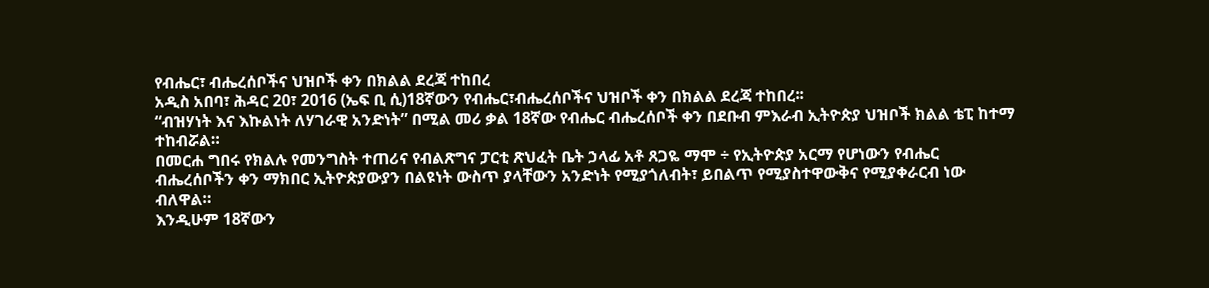የብሔር፣ ብሔረሰቦችና ህዝቦች ቀን በክልል ደረጃ ተከበረ
አዲስ አበባ፣ ሕዳር 20፣ 2016 (ኤፍ ቢ ሲ)18ኛውን የብሔር፣ብሔረሰቦችና ህዝቦች ቀን በክልል ደረጃ ተከበረ፡፡
“ብዝሃነት እና እኩልነት ለሃገራዊ አንድነት” በሚል መሪ ቃል 18ኛው የብሔር ብሔረሰቦች ቀን በደቡብ ምእራብ ኢትዮጵያ ህዝቦች ክልል ቴፒ ከተማ ተከብሯል።
በመርሐ ግበሩ የክልሉ የመንግስት ተጠሪና የብልጽግና ፓርቲ ጽህፈት ቤት ኃላፊ አቶ ጸጋዬ ማሞ ÷ የኢትዮጵያ አርማ የሆነውን የብሔር ብሔረሰቦችን ቀን ማክበር ኢትዮጵያውያን በልዩነት ውስጥ ያላቸውን አንድነት የሚያጎለብት፣ ይበልጥ የሚያስተዋውቅና የሚያቀራርብ ነው ብለዋል።
እንዲሁም 18ኛውን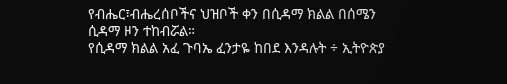የብሔር፣ብሔረሰቦችና ህዝቦች ቀን በሲዳማ ክልል በሰሜን ሲዳማ ዞን ተከብሯል።
የሲዳማ ክልል አፈ ጉባኤ ፈንታዬ ከበደ እንዳሉት ÷ ኢትዮጵያ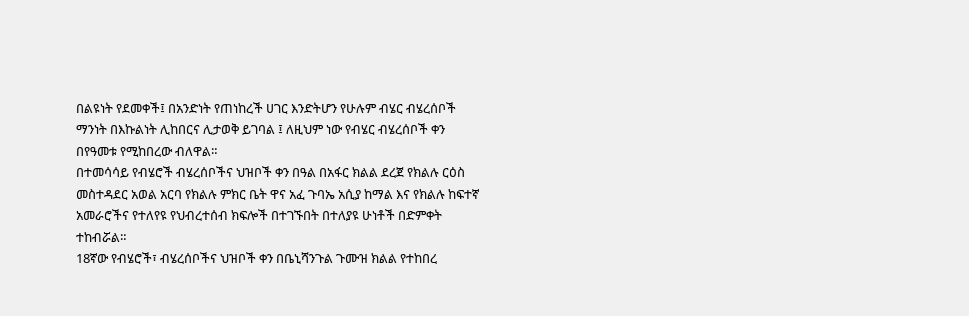በልዩነት የደመቀች፤ በአንድነት የጠነከረች ሀገር እንድትሆን የሁሉም ብሄር ብሄረሰቦች ማንነት በእኩልነት ሊከበርና ሊታወቅ ይገባል ፤ ለዚህም ነው የብሄር ብሄረሰቦች ቀን በየዓመቱ የሚከበረው ብለዋል።
በተመሳሳይ የብሄሮች ብሄረሰቦችና ህዝቦች ቀን በዓል በአፋር ክልል ደረጀ የክልሉ ርዕስ መስተዳደር አወል አርባ የክልሉ ምክር ቤት ዋና አፈ ጉባኤ አሲያ ከማል እና የክልሉ ከፍተኛ አመራሮችና የተለየዩ የህብረተሰብ ክፍሎች በተገኙበት በተለያዩ ሁነቶች በድምቀት ተከብሯል።
18ኛው የብሄሮች፣ ብሄረሰቦችና ህዝቦች ቀን በቤኒሻንጉል ጉሙዝ ክልል የተከበረ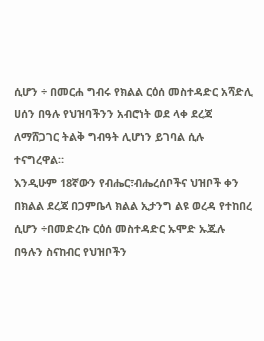ሲሆን ÷ በመርሐ ግብሩ የክልል ርዕሰ መስተዳድር አሻድሊ ሀሰን በዓሉ የህዝባችንን አብሮነት ወደ ላቀ ደረጃ ለማሸጋገር ትልቅ ግብዓት ሊሆነን ይገባል ሲሉ ተናግረዋል።
እንዲሁም 18ኛውን የብሔር፣ብሔረሰቦችና ህዝቦች ቀን በክልል ደረጃ በጋምቤላ ክልል ኢታንግ ልዩ ወረዳ የተከበረ ሲሆን ÷በመድረኩ ርዕሰ መስተዳድር ኡሞድ ኡጁሉ በዓሉን ስናከብር የህዝቦችን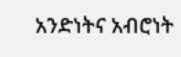አንድነትና አብሮነት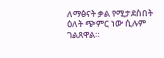ለማፅናት ቃል የሚታደስበት ዕለት ጭምር ነው ሲሉም ገልጸዋል።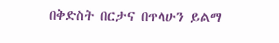በቅድስት በርታና በጥላሁን ይልማ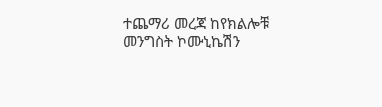ተጨማሪ መረጃ ከየክልሎቹ መንግስት ኮሙኒኬሽን